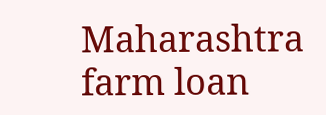Maharashtra farm loan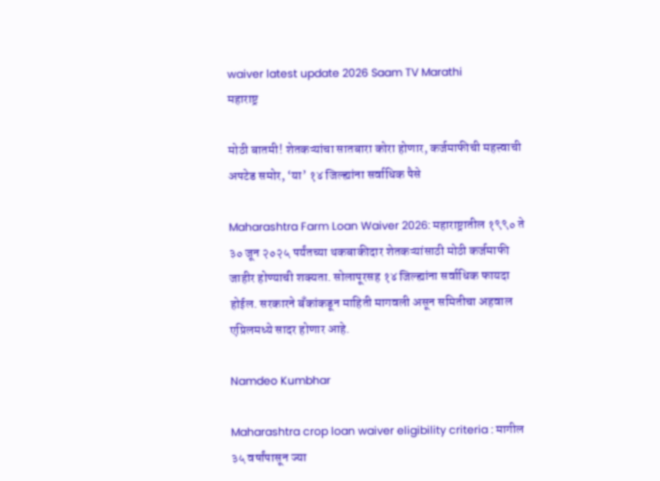waiver latest update 2026 Saam TV Marathi
महाराष्ट्र

मोठी बातमी! शेतकऱ्यांचा सातबारा कोरा होणार, कर्जमाफीची महत्त्वाची अपटेड समोर, ‘या’ १४ जिल्ह्यांना सर्वाधिक पैसे

Maharashtra Farm Loan Waiver 2026: महाराष्ट्रातील १९९० ते ३० जून २०२५ पर्यंतच्या थकबाकीदार शेतकऱ्यांसाठी मोठी कर्जमाफी जाहीर होण्याची शक्यता. सोलापूरसह १४ जिल्ह्यांना सर्वाधिक फायदा होईल. सरकारने बँकांकडून माहिती मागवली असून समितीचा अहवाल एप्रिलमध्ये सादर होणार आहे.

Namdeo Kumbhar

Maharashtra crop loan waiver eligibility criteria : मागील ३५ वर्षांपासून ज्या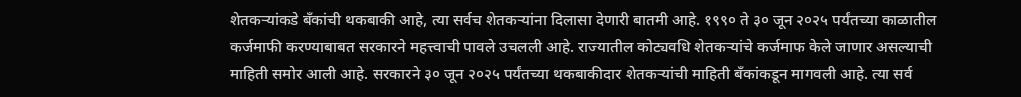शेतकऱ्यांकडे बँकांची थकबाकी आहे, त्या सर्वच शेतकऱ्यांना दिलासा देणारी बातमी आहे. १९९० ते ३० जून २०२५ पर्यंतच्या काळातील कर्जमाफी करण्याबाबत सरकारने महत्त्वाची पावले उचलली आहे. राज्यातील कोट्यवधि शेतकऱ्यांचे कर्जमाफ केले जाणार असल्याची माहिती समोर आली आहे. सरकारने ३० जून २०२५ पर्यंतच्या थकबाकीदार शेतकऱ्यांची माहिती बँकांकडून मागवली आहे. त्या सर्व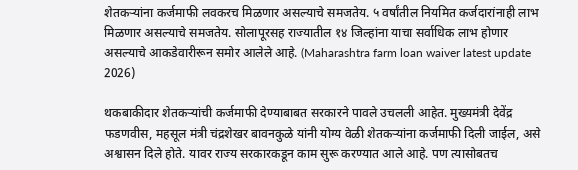शेतकऱ्यांना कर्जमाफी लवकरच मिळणार असल्याचे समजतेय. ५ वर्षांतील नियमित कर्जदारांनाही लाभ मिळणार असल्याचे समजतेय. सोलापूरसह राज्यातील १४ जिल्हांना याचा सर्वाधिक लाभ होणार असल्याचे आकडेवारीरून समोर आलेले आहे. (Maharashtra farm loan waiver latest update 2026)

थकबाकीदार शेतकऱ्यांची कर्जमाफी देण्याबाबत सरकारने पावले उचलली आहेत. मुख्यमंत्री देवेंद्र फडणवीस, महसूल मंत्री चंद्रशेखर बावनकुळे यांनी योग्य वेळी शेतकऱ्यांना कर्जमाफी दिली जाईल, असे अश्वासन दिले होते. यावर राज्य सरकारकडून काम सुरू करण्यात आले आहे. पण त्यासोबतच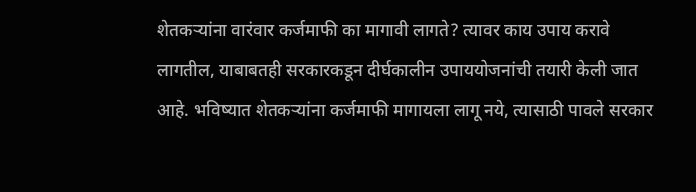शेतकऱ्यांना वारंवार कर्जमाफी का मागावी लागते? त्यावर काय उपाय करावे लागतील, याबाबतही सरकारकडून दीर्घकालीन उपाययोजनांची तयारी केली जात आहे. भविष्यात शेतकऱ्यांना कर्जमाफी मागायला लागू नये, त्यासाठी पावले सरकार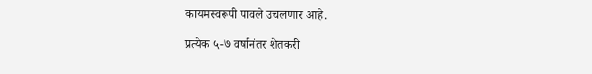कायमस्वरूपी पावले उचलणार आहे.

प्रत्येक ५-७ वर्षानंतर शेतकरी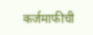कर्जमाफीची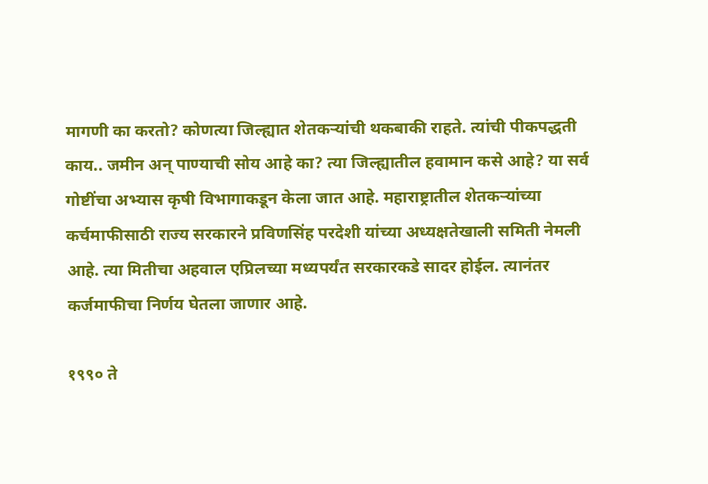मागणी का करतो? कोणत्या जिल्ह्यात शेतकऱ्यांची थकबाकी राहते. त्यांची पीकपद्धती काय.. जमीन अन् पाण्याची सोय आहे का? त्या जिल्ह्यातील हवामान कसे आहे? या सर्व गोष्टींचा अभ्यास कृषी विभागाकडून केला जात आहे. महाराष्ट्रातील शेतकऱ्यांच्या कर्चमाफीसाठी राज्य सरकारने प्रविणसिंह परदेशी यांच्या अध्यक्षतेखाली समिती नेमली आहे. त्या मितीचा अहवाल एप्रिलच्या मध्यपर्यंत सरकारकडे सादर होईल. त्यानंतर कर्जमाफीचा निर्णय घेतला जाणार आहे.

१९९० ते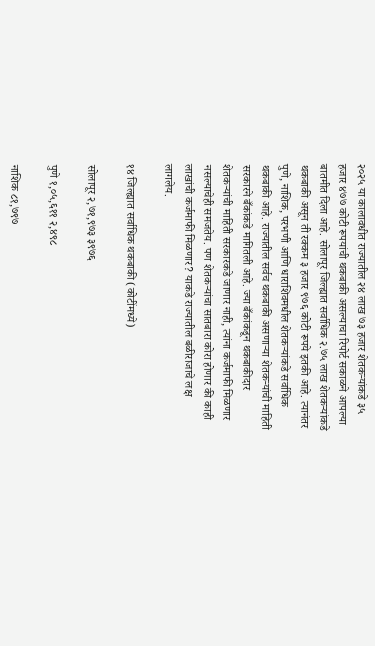२०२५ या कालावधीत राज्यातील २४ लाख ७३ हजार शेतकऱ्यांकडे ३५ हजार ४७७ कोटी रूपयांची थकबाकी असल्याचा रिपोर्ट सकाळने आपल्या बातमीत दिला आहे. सोलापूर जिल्ह्यात सर्वाधिक २.७५ लाख शेतकऱ्यांकडे थकबाकी असून ती रक्कम ३ हजार ९७६ कोटी रूपये इतकी आहे. त्यानंतर पुणे, नाशिक, परभणी आणि धाराशिवमधील शेतकऱ्यांकडे सर्वाधिक थकबाकी आहे. राज्यातील सर्वच थकबाकी असणाऱ्या शेतकऱ्यांची माहिती सरकारने बँकांकडे मागितली आहे. ज्या बँकांकडून थकबाकीदार शेतकऱ्यांची माहिती सरकारकडे जाणार नाही, त्यांना कर्जमाफी मिळणार नसल्याचेही समजतेय. पण शेतकऱ्यांचा सातबारा कोरा होणार की काही लाखांची कर्जमाफी मिळणार? याकडे राज्यातील बळीराजाचे लक्ष लागलेय.

१४ जिल्ह्यात सर्वाधिक थकबाकी (कोटींमध्ये)

सोलापूर २,७१,९७३ ३९७६

पुणे १,०५,६११ २,४९८

नाशिक ८१,७९७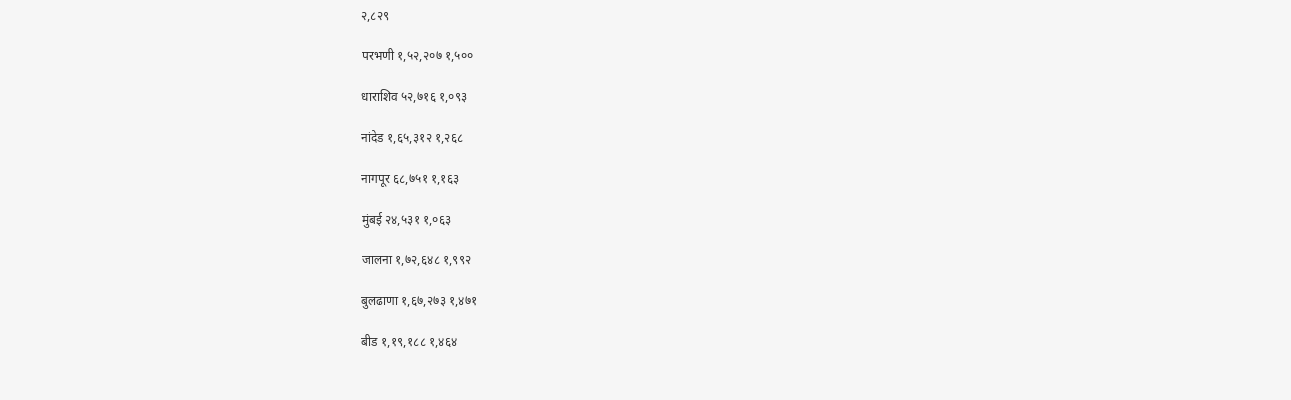२,८२९

परभणी १,५२,२०७ १,५००

धाराशिव ५२,७१६ १,०९३

नांदेड १,६५,३१२ १,२६८

नागपूर ६८,७५१ १,१६३

मुंबई २४,५३१ १,०६३

जालना १,७२,६४८ १,९९२

बुलढाणा १,६७,२७३ १,४७१

बीड १,१९,१८८ १,४६४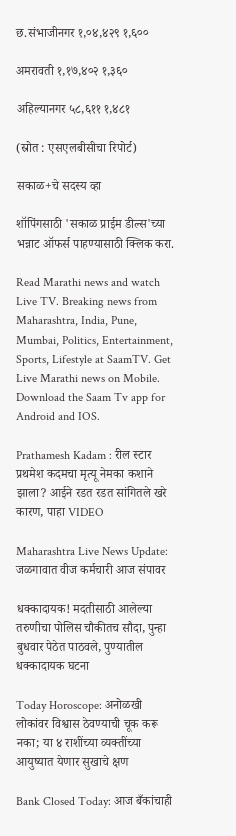छ.संभाजीनगर १,०४,४२९ १,६००

अमरावती १,१७,४०२ १,३६०

अहिल्यानगर ५८,६११ १,४८१

(स्रोत : एसएलबीसीचा रिपोर्ट)

सकाळ+चे सदस्य व्हा

शॉपिंगसाठी 'सकाळ प्राईम डील्स'च्या भन्नाट ऑफर्स पाहण्यासाठी क्लिक करा.

Read Marathi news and watch Live TV. Breaking news from Maharashtra, India, Pune, Mumbai, Politics, Entertainment, Sports, Lifestyle at SaamTV. Get Live Marathi news on Mobile. Download the Saam Tv app for Android and IOS.

Prathamesh Kadam : रील स्टार प्रथमेश कदमचा मृत्यू नेमका कशाने झाला? आईने रडत रडत सांगितले खरे कारण, पाहा VIDEO

Maharashtra Live News Update: जळगावात वीज कर्मचारी आज संपावर

धक्कादायक! मदतीसाठी आलेल्या तरुणीचा पोलिस चौकीतच सौदा, पुन्हा बुधवार पेठेत पाठवले, पुण्यातील धक्कादायक घटना

Today Horoscope: अनोळखी लोकांवर विश्वास ठेवण्याची चूक करू नका; या ४ राशींच्या व्यक्तींच्या आयुष्यात येणार सुखाचे क्षण

Bank Closed Today: आज बँकांचाही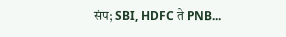संप; SBI, HDFC ते PNB...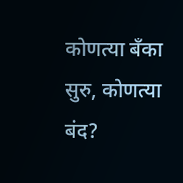कोणत्या बँका सुरु, कोणत्या बंद?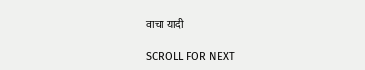वाचा यादी

SCROLL FOR NEXT